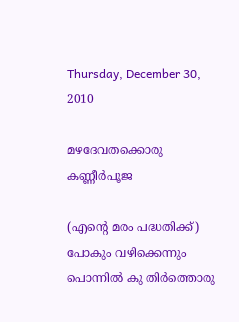Thursday, December 30, 2010

മഴദേവതക്കൊരു കണ്ണീര്‍പൂജ

(എന്‍റെ മരം പദ്ധതിക്ക്)
പോകും വഴിക്കെന്നും പൊന്നില്‍ കു തിര്‍ത്തൊരു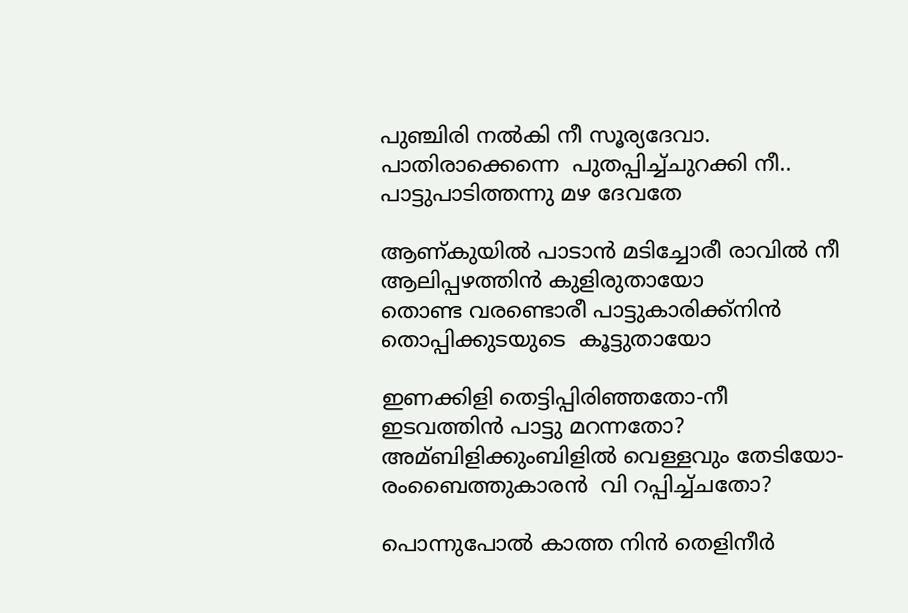പുഞ്ചിരി നല്‍കി നീ സൂര്യദേവാ.
പാതിരാക്കെന്നെ  പുതപ്പിച്ച്ചുറക്കി നീ..
പാട്ടുപാടിത്തന്നു മഴ ദേവതേ

ആണ്കുയില്‍ പാടാന്‍ മടിച്ചോരീ രാവില്‍ നീ
ആലിപ്പഴത്തിന്‍ കുളിരുതായോ
തൊണ്ട വരണ്ടൊരീ പാട്ടുകാരിക്ക്നിന്‍
തൊപ്പിക്കുടയുടെ  കൂട്ടുതായോ

ഇണക്കിളി തെട്ടിപ്പിരിഞ്ഞതോ-നീ
ഇടവത്തിന്‍ പാട്ടു മറന്നതോ?
അമ്ബിളിക്കുംബിളില്‍ വെള്ളവും തേടിയോ-
രംബൈത്തുകാരന്‍  വി റപ്പിച്ച്ചതോ?

പൊന്നുപോല്‍ കാത്ത നിന്‍ തെളിനീര്‍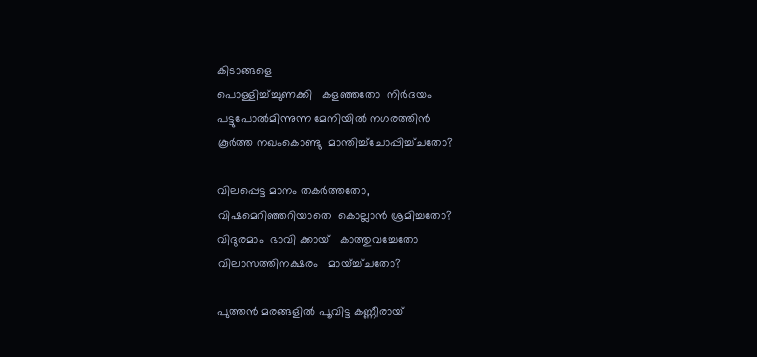കിടാങ്ങളെ
പൊള്ളിച്ച്ച്ചുണക്കി   കളഞ്ഞതോ  നിര്‍ദയം
പട്ടുപോല്‍മിന്നുന്ന മേനിയില്‍ നഗരത്തിന്‍
കൂര്‍ത്ത നഖംകൊണ്ടു  മാന്തിച്ച്ചോപ്പിച്ച്ചതോ?

വിലപ്പെട്ട മാനം തകര്‍ത്തതോ,
വിഷമെറിഞ്ഞറിയാതെ  കൊല്ലാന്‍ ശ്രമിച്ചതോ?
വിദുരമാം  ഭാവി ക്കായ്   കാത്തുവച്ചേതോ
വിലാസത്തിനക്ഷരം   മായ്ച്ച്ചതോ?

പുത്തന്‍ മരങ്ങളില്‍ പൂവിട്ട കണ്ണീരായ്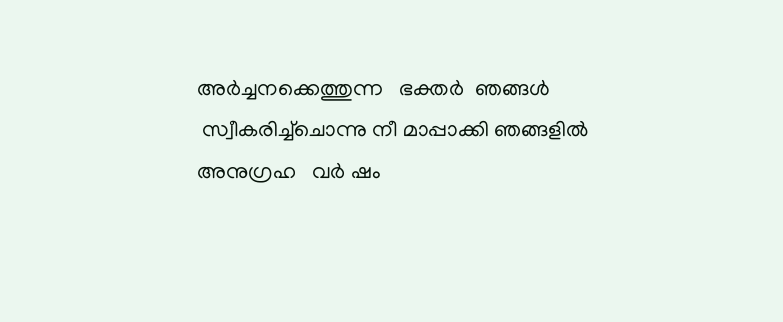അര്‍ച്ചനക്കെത്തുന്ന   ഭക്തര്‍  ഞങ്ങള്‍
 സ്വീകരിച്ച്ചൊന്നു നീ മാപ്പാക്കി ഞങ്ങളില്‍
അനുഗ്രഹ   വര്‍ ഷം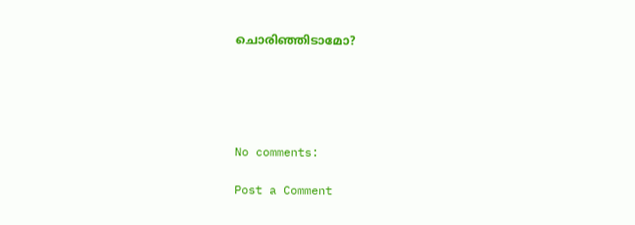ചൊരിഞ്ഞിടാമോ?





No comments:

Post a Comment